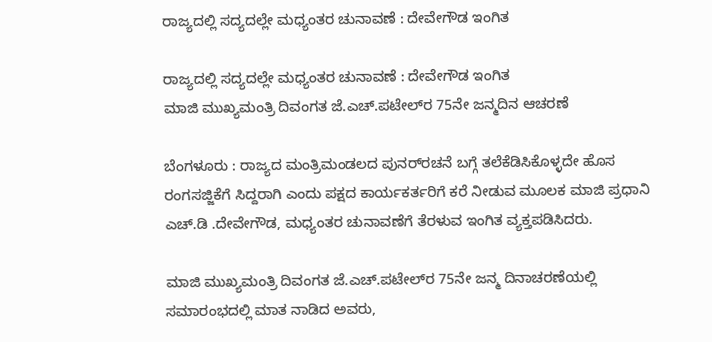ರಾಜ್ಯದಲ್ಲಿ ಸದ್ಯದಲ್ಲೇ ಮಧ್ಯಂತರ ಚುನಾವಣೆ : ದೇವೇಗೌಡ ಇಂಗಿತ

ರಾಜ್ಯದಲ್ಲಿ ಸದ್ಯದಲ್ಲೇ ಮಧ್ಯಂತರ ಚುನಾವಣೆ : ದೇವೇಗೌಡ ಇಂಗಿತ
ಮಾಜಿ ಮುಖ್ಯಮಂತ್ರಿ ದಿವಂಗತ ಜೆ.ಎಚ್‌.ಪಟೇಲ್‌ರ 75ನೇ ಜನ್ಮದಿನ ಆಚರಣೆ

ಬೆಂಗಳೂರು : ರಾಜ್ಯದ ಮಂತ್ರಿಮಂಡಲದ ಪುನರ್‌ರಚನೆ ಬಗ್ಗೆ ತಲೆಕೆಡಿಸಿಕೊಳ್ಳದೇ ಹೊಸ ರಂಗಸಜ್ಜಿಕೆಗೆ ಸಿದ್ದರಾಗಿ ಎಂದು ಪಕ್ಷದ ಕಾರ್ಯಕರ್ತರಿಗೆ ಕರೆ ನೀಡುವ ಮೂಲಕ ಮಾಜಿ ಪ್ರಧಾನಿ ಎಚ್‌.ಡಿ .ದೇವೇಗೌಡ, ಮಧ್ಯಂತರ ಚುನಾವಣೆಗೆ ತೆರಳುವ ಇಂಗಿತ ವ್ಯಕ್ತಪಡಿಸಿದರು.

ಮಾಜಿ ಮುಖ್ಯಮಂತ್ರಿ ದಿವಂಗತ ಜೆ.ಎಚ್‌.ಪಟೇಲ್‌ರ 75ನೇ ಜನ್ಮ ದಿನಾಚರಣೆಯಲ್ಲಿ ಸಮಾರಂಭದಲ್ಲಿ ಮಾತ ನಾಡಿದ ಅವರು,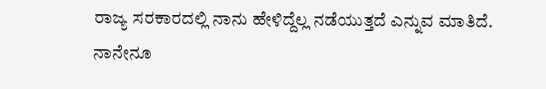ರಾಜ್ಯ ಸರಕಾರದಲ್ಲಿ ನಾನು ಹೇಳಿದ್ದೆಲ್ಲ ನಡೆಯುತ್ತದೆ ಎನ್ನುವ ಮಾತಿದೆ. ನಾನೇನೂ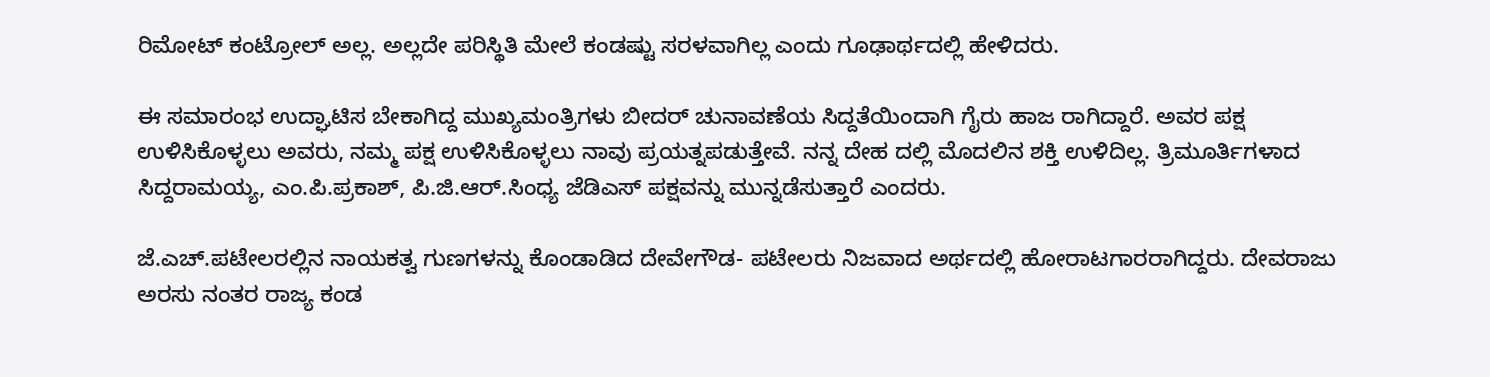ರಿಮೋಟ್‌ ಕಂಟ್ರೋಲ್‌ ಅಲ್ಲ. ಅಲ್ಲದೇ ಪರಿಸ್ಥಿತಿ ಮೇಲೆ ಕಂಡಷ್ಟು ಸರಳವಾಗಿಲ್ಲ ಎಂದು ಗೂಢಾರ್ಥದಲ್ಲಿ ಹೇಳಿದರು.

ಈ ಸಮಾರಂಭ ಉದ್ಘಾಟಿಸ ಬೇಕಾಗಿದ್ದ ಮುಖ್ಯಮಂತ್ರಿಗಳು ಬೀದರ್‌ ಚುನಾವಣೆಯ ಸಿದ್ದತೆಯಿಂದಾಗಿ ಗೈರು ಹಾಜ ರಾಗಿದ್ದಾರೆ. ಅವರ ಪಕ್ಷ ಉಳಿಸಿಕೊಳ್ಳಲು ಅವರು, ನಮ್ಮ ಪಕ್ಷ ಉಳಿಸಿಕೊಳ್ಳಲು ನಾವು ಪ್ರಯತ್ನಪಡುತ್ತೇವೆ. ನನ್ನ ದೇಹ ದಲ್ಲಿ ಮೊದಲಿನ ಶಕ್ತಿ ಉಳಿದಿಲ್ಲ. ತ್ರಿಮೂರ್ತಿಗಳಾದ ಸಿದ್ದರಾಮಯ್ಯ, ಎಂ.ಪಿ.ಪ್ರಕಾಶ್‌, ಪಿ.ಜಿ.ಆರ್‌.ಸಿಂಧ್ಯ ಜೆಡಿಎಸ್‌ ಪಕ್ಷವನ್ನು ಮುನ್ನಡೆಸುತ್ತಾರೆ ಎಂದರು.

ಜೆ.ಎಚ್‌.ಪಟೇಲರಲ್ಲಿನ ನಾಯಕತ್ವ ಗುಣಗಳನ್ನು ಕೊಂಡಾಡಿದ ದೇವೇಗೌಡ- ಪಟೇಲರು ನಿಜವಾದ ಅರ್ಥದಲ್ಲಿ ಹೋರಾಟಗಾರರಾಗಿದ್ದರು. ದೇವರಾಜು ಅರಸು ನಂತರ ರಾಜ್ಯ ಕಂಡ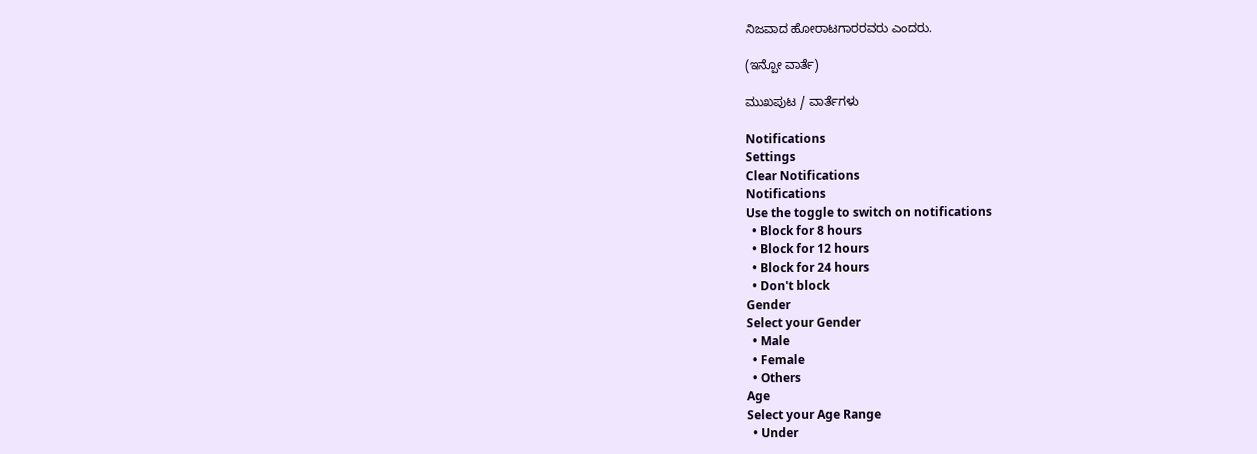ನಿಜವಾದ ಹೋರಾಟಗಾರರವರು ಎಂದರು.

(ಇನ್ಪೋ ವಾರ್ತೆ)

ಮುಖಪುಟ / ವಾರ್ತೆಗಳು

Notifications
Settings
Clear Notifications
Notifications
Use the toggle to switch on notifications
  • Block for 8 hours
  • Block for 12 hours
  • Block for 24 hours
  • Don't block
Gender
Select your Gender
  • Male
  • Female
  • Others
Age
Select your Age Range
  • Under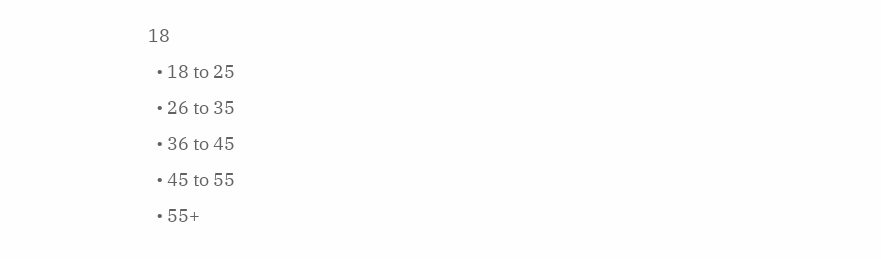18
  • 18 to 25
  • 26 to 35
  • 36 to 45
  • 45 to 55
  • 55+